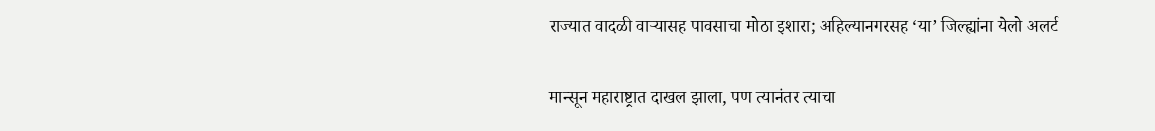राज्यात वादळी वाऱ्यासह पावसाचा मोठा इशारा; अहिल्यानगरसह ‘या’ जिल्ह्यांना येलो अलर्ट

मान्सून महाराष्ट्रात दाखल झाला, पण त्यानंतर त्याचा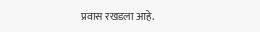प्रवास रखडला आहे.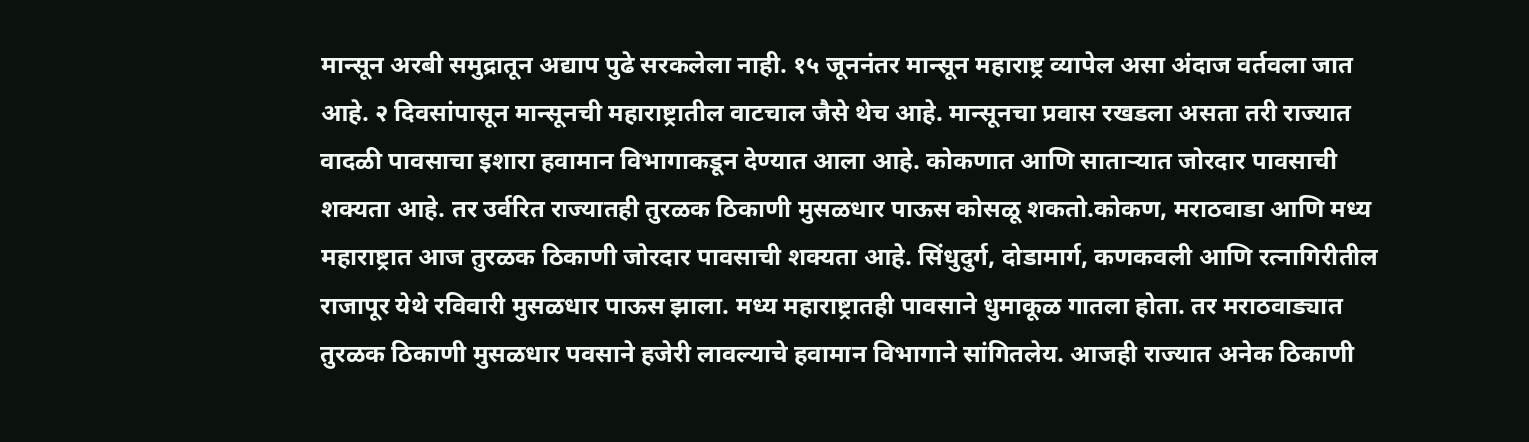मान्सून अरबी समुद्रातून अद्याप पुढे सरकलेला नाही. १५ जूननंतर मान्सून महाराष्ट्र व्यापेल असा अंदाज वर्तवला जात आहे. २ दिवसांपासून मान्सूनची महाराष्ट्रातील वाटचाल जैसे थेच आहे. मान्सूनचा प्रवास रखडला असता तरी राज्यात वादळी पावसाचा इशारा हवामान विभागाकडून देण्यात आला आहे. कोकणात आणि साताऱ्यात जोरदार पावसाची शक्यता आहे. तर उर्वरित राज्यातही तुरळक ठिकाणी मुसळधार पाऊस कोसळू शकतो.कोकण, मराठवाडा आणि मध्य महाराष्ट्रात आज तुरळक ठिकाणी जोरदार पावसाची शक्यता आहे. सिंधुदुर्ग, दोडामार्ग, कणकवली आणि रत्नागिरीतील राजापूर येथे रविवारी मुसळधार पाऊस झाला. मध्य महाराष्ट्रातही पावसाने धुमाकूळ गातला होता. तर मराठवाड्यात तुरळक ठिकाणी मुसळधार पवसाने हजेरी लावल्याचे हवामान विभागाने सांगितलेय. आजही राज्यात अनेक ठिकाणी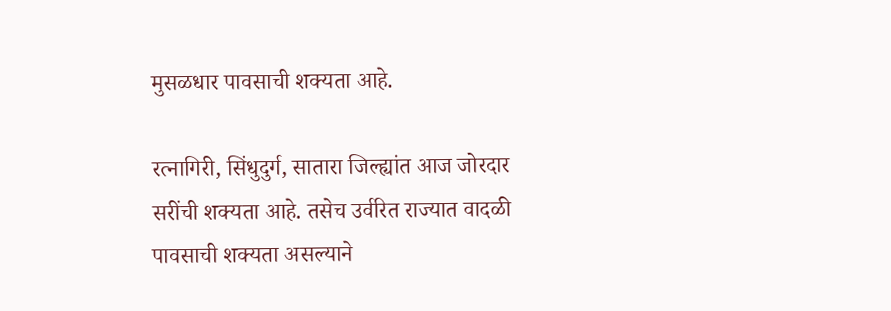मुसळधार पावसाची शक्यता आहे.

रत्नागिरी, सिंधुदुर्ग, सातारा जिल्ह्यांत आज जोरदार सरींची शक्यता आहे. तसेच उर्वरित राज्यात वादळी पावसाची शक्यता असल्याने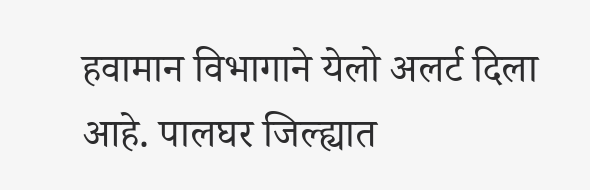हवामान विभागाने येलो अलर्ट दिला आहे. पालघर जिल्ह्यात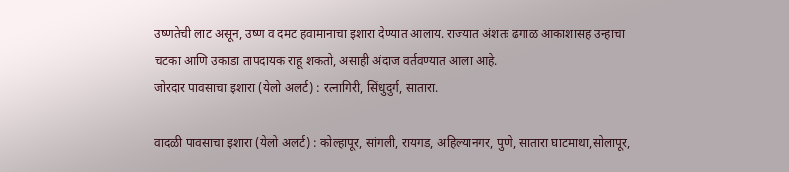उष्णतेची लाट असून, उष्ण व दमट हवामानाचा इशारा देण्यात आलाय. राज्यात अंशतः ढगाळ आकाशासह उन्हाचा चटका आणि उकाडा तापदायक राहू शकतो, असाही अंदाज वर्तवण्यात आला आहे.
जोरदार पावसाचा इशारा (येलो अलर्ट) : रत्नागिरी, सिंधुदुर्ग, सातारा.

वादळी पावसाचा इशारा (येलो अलर्ट) : कोल्हापूर, सांगली, रायगड, अहिल्यानगर, पुणे, सातारा घाटमाथा,सोलापूर,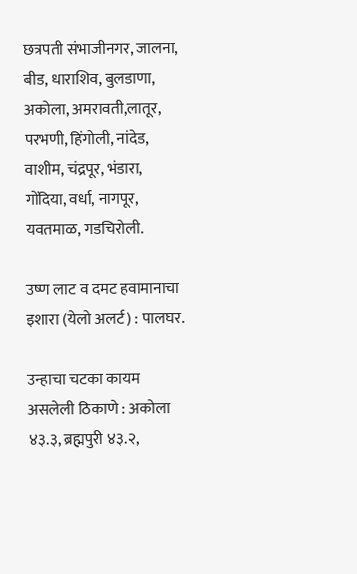छत्रपती संभाजीनगर, जालना, बीड, धाराशिव, बुलडाणा, अकोला, अमरावती,लातूर, परभणी, हिंगोली, नांदेड, वाशीम, चंद्रपूर, भंडारा, गोंदिया, वर्धा, नागपूर, यवतमाळ, गडचिरोली.

उष्ण लाट व दमट हवामानाचा इशारा (येलो अलर्ट) : पालघर.

उन्हाचा चटका कायम असलेली ठिकाणे : अकोला ४३.३, ब्रह्मपुरी ४३.२,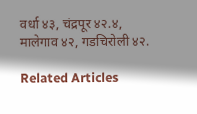वर्धा ४३, चंद्रपूर ४२.४, मालेगाव ४२, गडचिरोली ४२.

Related Articles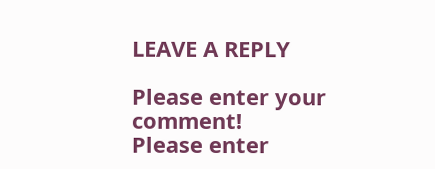LEAVE A REPLY

Please enter your comment!
Please enter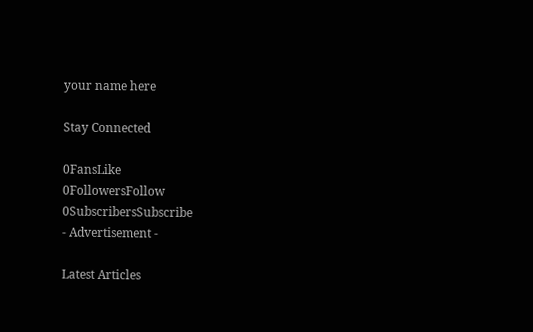your name here

Stay Connected

0FansLike
0FollowersFollow
0SubscribersSubscribe
- Advertisement -

Latest Articles